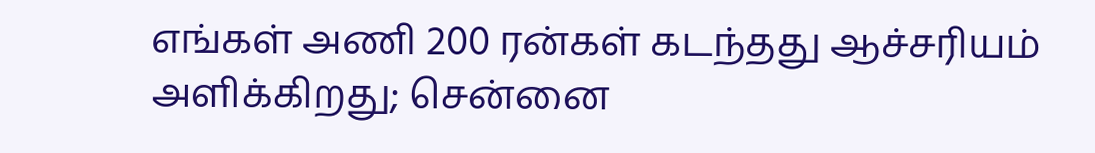எங்கள் அணி 200 ரன்கள் கடந்தது ஆச்சரியம் அளிக்கிறது; சென்னை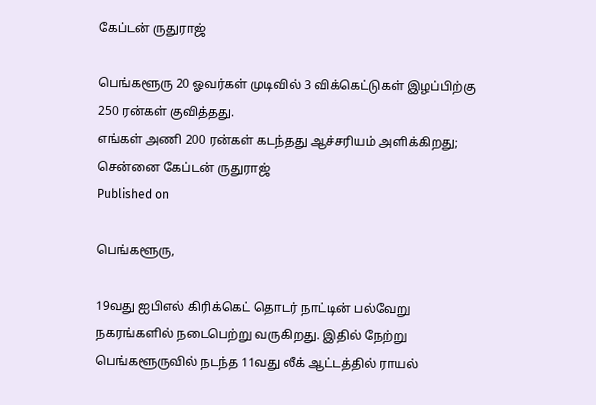கேப்டன் ருதுராஜ்

பெங்களூரு 20 ஓவர்கள் முடிவில் 3 விக்கெட்டுகள் இழப்பிற்கு 250 ரன்கள் குவித்தது.
எங்கள் அணி 200 ரன்கள் கடந்தது ஆச்சரியம் அளிக்கிறது; சென்னை கேப்டன் ருதுராஜ்
Published on

பெங்களூரு,

19வது ஐபிஎல் கிரிக்கெட் தொடர் நாட்டின் பல்வேறு நகரங்களில் நடைபெற்று வருகிறது. இதில் நேற்று பெங்களூருவில் நடந்த 11வது லீக் ஆட்டத்தில் ராயல்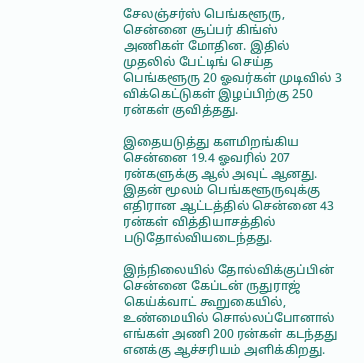சேலஞ்சர்ஸ் பெங்களூரு, சென்னை சூப்பர் கிங்ஸ் அணிகள் மோதின. இதில் முதலில் பேட்டிங் செய்த பெங்களூரு 20 ஓவர்கள் முடிவில் 3 விக்கெட்டுகள் இழப்பிற்கு 250 ரன்கள் குவித்தது.

இதையடுத்து களமிறங்கிய சென்னை 19.4 ஓவரில் 207 ரன்களுக்கு ஆல் அவுட் ஆனது. இதன் மூலம் பெங்களூருவுக்கு எதிரான ஆட்டத்தில் சென்னை 43 ரன்கள் வித்தியாசத்தில் படுதோல்வியடைந்தது.

இந்நிலையில் தோல்விக்குப்பின் சென்னை கேப்டன் ருதுராஜ் கெய்க்வாட் கூறுகையில், உண்மையில் சொல்லப்போனால் எங்கள் அணி 200 ரன்கள் கடந்தது எனக்கு ஆச்சரியம் அளிக்கிறது.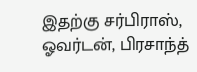இதற்கு சர்பிராஸ், ஓவர்டன், பிரசாந்த்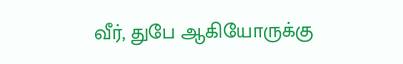வீர், துபே ஆகியோருக்கு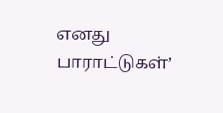எனது பாராட்டுகள்’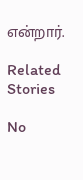என்றார்.

Related Stories

No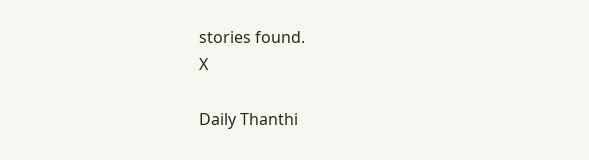stories found.
X

Daily Thanthi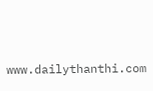www.dailythanthi.com